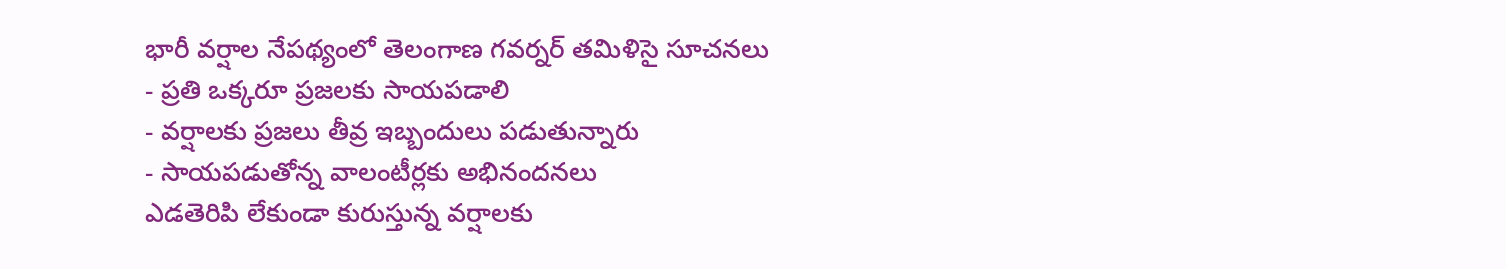భారీ వర్షాల నేపథ్యంలో తెలంగాణ గవర్నర్ తమిళిసై సూచనలు
- ప్రతి ఒక్కరూ ప్రజలకు సాయపడాలి
- వర్షాలకు ప్రజలు తీవ్ర ఇబ్బందులు పడుతున్నారు
- సాయపడుతోన్న వాలంటీర్లకు అభినందనలు
ఎడతెరిపి లేకుండా కురుస్తున్న వర్షాలకు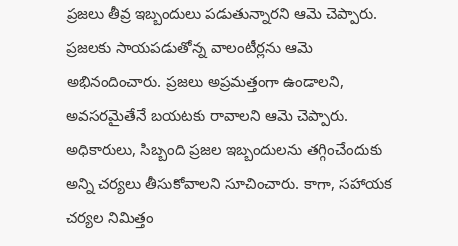ప్రజలు తీవ్ర ఇబ్బందులు పడుతున్నారని ఆమె చెప్పారు. ప్రజలకు సాయపడుతోన్న వాలంటీర్లను ఆమె అభినందించారు. ప్రజలు అప్రమత్తంగా ఉండాలని, అవసరమైతేనే బయటకు రావాలని ఆమె చెప్పారు. అధికారులు, సిబ్బంది ప్రజల ఇబ్బందులను తగ్గించేందుకు అన్ని చర్యలు తీసుకోవాలని సూచించారు. కాగా, సహాయక చర్యల నిమిత్తం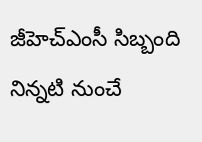జీహెచ్ఎంసీ సిబ్బంది నిన్నటి నుంచే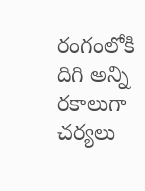రంగంలోకి దిగి అన్ని రకాలుగా చర్యలు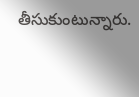తీసుకుంటున్నారు.